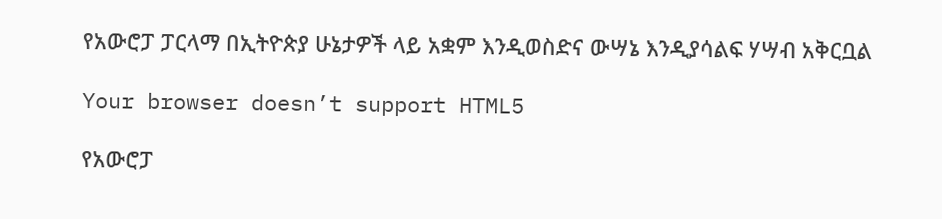የአውሮፓ ፓርላማ በኢትዮጵያ ሁኔታዎች ላይ አቋም እንዲወስድና ውሣኔ እንዲያሳልፍ ሃሣብ አቅርቧል

Your browser doesn’t support HTML5

የአውሮፓ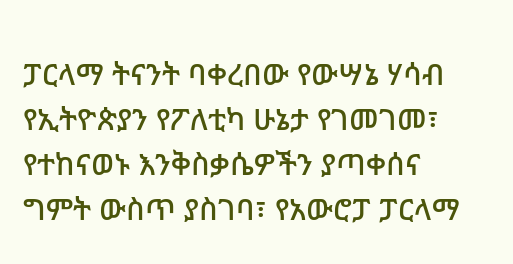ፓርላማ ትናንት ባቀረበው የውሣኔ ሃሳብ የኢትዮጵያን የፖለቲካ ሁኔታ የገመገመ፣ የተከናወኑ እንቅስቃሴዎችን ያጣቀሰና ግምት ውስጥ ያስገባ፣ የአውሮፓ ፓርላማ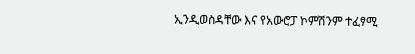ኢንዲወስዳቸው እና የአውሮፓ ኮምሽንም ተፈፃሚ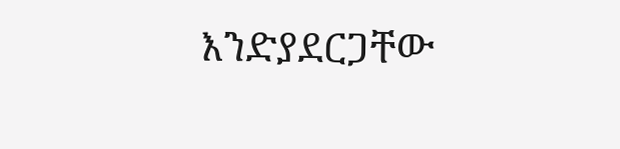እንድያደርጋቸው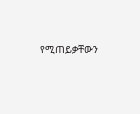የሚጠይቃቸውን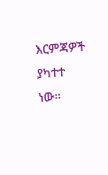እርምጃዎች ያካተተ ነው።